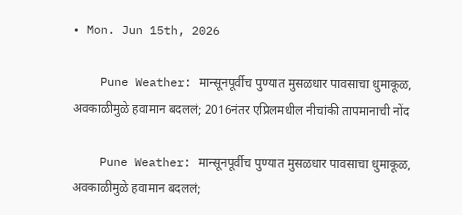• Mon. Jun 15th, 2026

    Pune Weather: मान्सूनपूर्वीच पुण्यात मुसळधार पावसाचा धुमाकूळ, अवकाळीमुळे हवामान बदललं; 2016नंतर एप्रिलमधील नीचांकी तापमानाची नोंद

    Pune Weather: मान्सूनपूर्वीच पुण्यात मुसळधार पावसाचा धुमाकूळ, अवकाळीमुळे हवामान बदललं;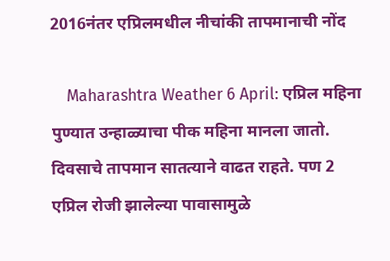2016नंतर एप्रिलमधील नीचांकी तापमानाची नोंद

    Maharashtra Weather 6 April: एप्रिल महिना पुण्यात उन्हाळ्याचा पीक महिना मानला जातो. दिवसाचे तापमान सातत्याने वाढत राहते. पण 2 एप्रिल रोजी झालेल्या पावासामुळे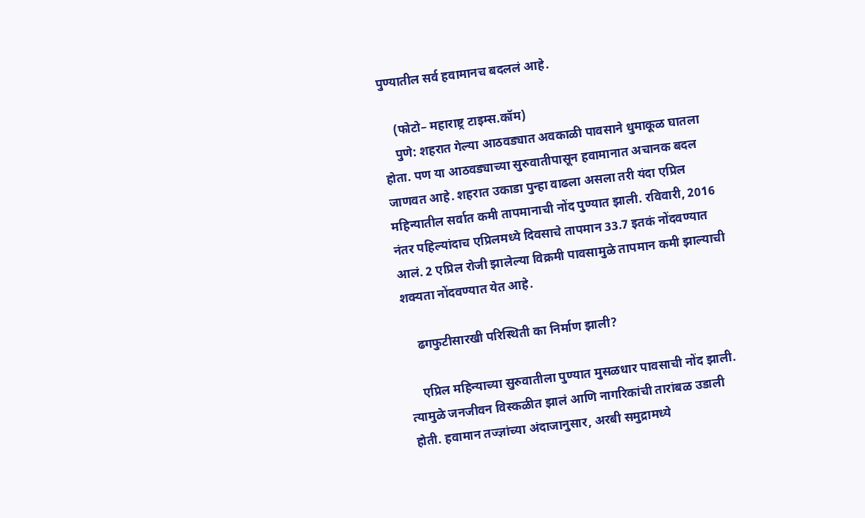पुण्यातील सर्व हवामानच बदललं आहे.

    (फोटो– महाराष्ट्र टाइम्स.कॉम)
    पुणे: शहरात गेल्या आठवड्यात अवकाळी पावसाने धुमाकूळ घातला होता. पण या आठवड्याच्या सुरुवातीपासून हवामानात अचानक बदल जाणवत आहे. शहरात उकाडा पुन्हा वाढला असला तरी यंदा एप्रिल महिन्यातील सर्वात कमी तापमानाची नोंद पुण्यात झाली. रविवारी, 2016 नंतर पहिल्यांदाच एप्रिलमध्ये दिवसाचे तापमान 33.7 इतकं नोंदवण्यात आलं. 2 एप्रिल रोजी झालेल्या विक्रमी पावसामुळे तापमान कमी झाल्याची शक्यता नोंदवण्यात येत आहे.

    ढगफुटीसारखी परिस्थिती का निर्माण झाली?

    एप्रिल महिन्याच्या सुरुवातीला पुण्यात मुसळधार पावसाची नोंद झाली. त्यामुळे जनजीवन विस्कळीत झालं आणि नागरिकांची तारांबळ उडाली होती. हवामान तज्ज्ञांच्या अंदाजानुसार, अरबी समुद्रामध्ये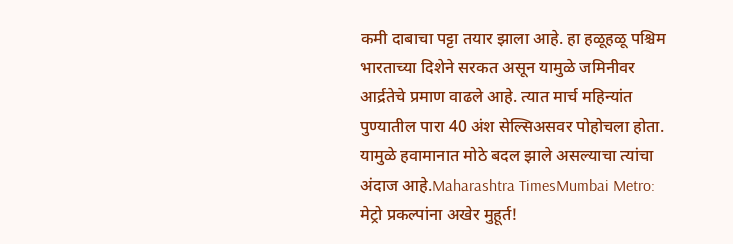कमी दाबाचा पट्टा तयार झाला आहे. हा हळूहळू पश्चिम भारताच्या दिशेने सरकत असून यामुळे जमिनीवर आर्द्रतेचे प्रमाण वाढले आहे. त्यात मार्च महिन्यांत पुण्यातील पारा 40 अंश सेल्सिअसवर पोहोचला होता. यामुळे हवामानात मोठे बदल झाले असल्याचा त्यांचा अंदाज आहे.Maharashtra TimesMumbai Metro: मेट्रो प्रकल्पांना अखेर मुहूर्त!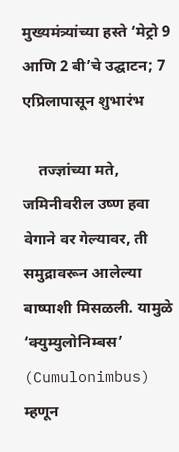मुख्यमंत्र्यांच्या हस्ते ‘मेट्रो 9 आणि 2 बी’चे उद्घाटन; 7 एप्रिलापासून शुभारंभ

    तज्ज्ञांच्या मते, जमिनीवरील उष्ण हवा वेगाने वर गेल्यावर, ती समुद्रावरून आलेल्या बाष्पाशी मिसळली. यामुळे ‘क्युम्युलोनिम्बस’ (Cumulonimbus) म्हणून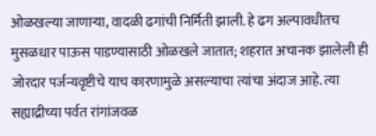ओळखल्या जाणाऱ्या, वादळी ढगांची निर्मिती झाली. हे ढग अल्पावधीतच मुसळधार पाऊस पाडण्यासाठी ओळखले जातात; शहरात अचानक झालेली ही जोरदार पर्जन्यवृष्टीचे याच कारणामुळे असल्याचा त्यांचा अंदाज आहे. त्या सह्याद्रीच्या पर्वत रांगांजवळ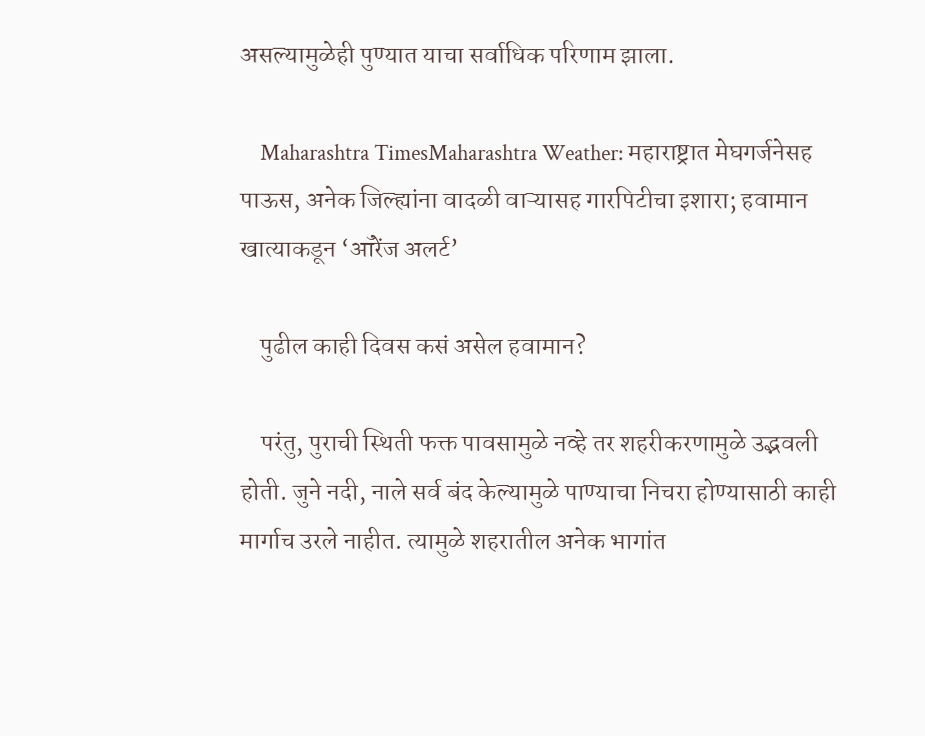असल्यामुळेही पुण्यात याचा सर्वाधिक परिणाम झाला.

    Maharashtra TimesMaharashtra Weather: महाराष्ट्रात मेघगर्जनेसह पाऊस, अनेक जिल्ह्यांना वादळी वाऱ्यासह गारपिटीचा इशारा; हवामान खात्याकडून ‘ऑरेंज अलर्ट’

    पुढील काही दिवस कसं असेल हवामान?

    परंतु, पुराची स्थिती फक्त पावसामुळे नव्हे तर शहरीकरणामुळे उद्भवली होती. जुने नदी, नाले सर्व बंद केल्यामुळे पाण्याचा निचरा होण्यासाठी काही मार्गाच उरले नाहीत. त्यामुळे शहरातील अनेक भागांत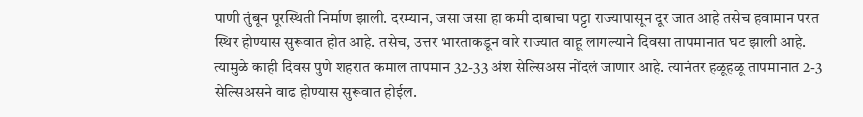पाणी तुंबून पूरस्थिती निर्माण झाली. दरम्यान, जसा जसा हा कमी दाबाचा पट्टा राज्यापासून दूर जात आहे तसेच हवामान परत स्थिर होण्यास सुरूवात होत आहे. तसेच, उत्तर भारताकडून वारे राज्यात वाहू लागल्याने दिवसा तापमानात घट झाली आहे. त्यामुळे काही दिवस पुणे शहरात कमाल तापमान 32-33 अंश सेल्सिअस नोंदलं जाणार आहे. त्यानंतर हळूहळू तापमानात 2-3 सेल्सिअसने वाढ होण्यास सुरूवात होईल.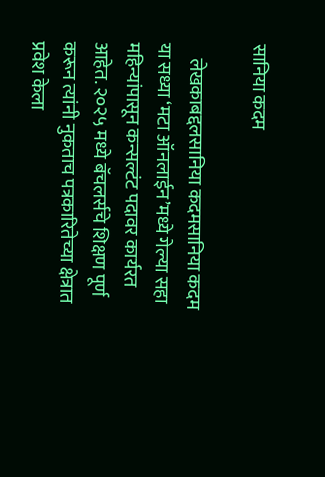सानिया कदम

    लेखकाबद्दलसानिया कदमसानिया कदम या सध्या ‘मटा ऑनलाईन’मध्ये गेल्या सहा महिन्यांपासून कन्सल्टंट पदावर कार्यरत आहेत. २०२५ मध्ये बॅचलर्सचे शिक्षण पूर्ण करून त्यांनी नुकताच पत्रकारितेच्या क्षेत्रात प्रवेश केला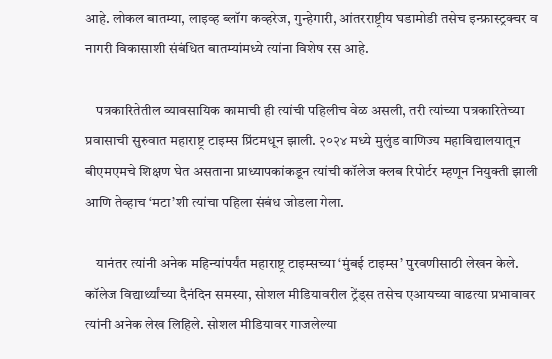आहे. लोकल बातम्या, लाइव्ह ब्लॉग कव्हरेज, गुन्हेगारी, आंतरराष्ट्रीय घडामोडी तसेच इन्फ्रास्ट्रक्चर व नागरी विकासाशी संबंधित बातम्यांमध्ये त्यांना विशेष रस आहे.

    पत्रकारितेतील व्यावसायिक कामाची ही त्यांची पहिलीच वेळ असली, तरी त्यांच्या पत्रकारितेच्या प्रवासाची सुरुवात महाराष्ट्र टाइम्स प्रिंटमधून झाली. २०२४ मध्ये मुलुंड वाणिज्य महाविद्यालयातून बीएमएमचे शिक्षण घेत असताना प्राध्यापकांकडून त्यांची कॉलेज क्लब रिपोर्टर म्हणून नियुक्ती झाली आणि तेव्हाच ‘मटा’शी त्यांचा पहिला संबंध जोडला गेला.

    यानंतर त्यांनी अनेक महिन्यांपर्यंत महाराष्ट्र टाइम्सच्या ‘मुंबई टाइम्स’ पुरवणीसाठी लेखन केले. कॉलेज विद्यार्थ्यांच्या दैनंदिन समस्या, सोशल मीडियावरील ट्रेंड्स तसेच एआयच्या वाढत्या प्रभावावर त्यांनी अनेक लेख लिहिले. सोशल मीडियावर गाजलेल्या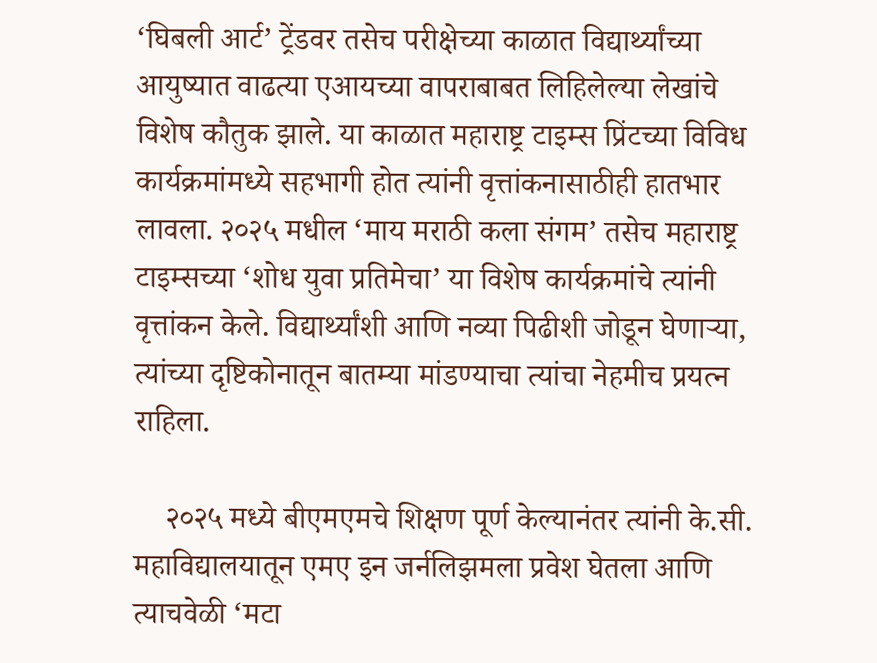‘घिबली आर्ट’ ट्रेंडवर तसेच परीक्षेच्या काळात विद्यार्थ्यांच्या आयुष्यात वाढत्या एआयच्या वापराबाबत लिहिलेल्या लेखांचे विशेष कौतुक झाले. या काळात महाराष्ट्र टाइम्स प्रिंटच्या विविध कार्यक्रमांमध्ये सहभागी होत त्यांनी वृत्तांकनासाठीही हातभार लावला. २०२५ मधील ‘माय मराठी कला संगम’ तसेच महाराष्ट्र टाइम्सच्या ‘शोध युवा प्रतिमेचा’ या विशेष कार्यक्रमांचे त्यांनी वृत्तांकन केले. विद्यार्थ्यांशी आणि नव्या पिढीशी जोडून घेणाऱ्या, त्यांच्या दृष्टिकोनातून बातम्या मांडण्याचा त्यांचा नेहमीच प्रयत्न राहिला.

    २०२५ मध्ये बीएमएमचे शिक्षण पूर्ण केल्यानंतर त्यांनी के.सी. महाविद्यालयातून एमए इन जर्नलिझमला प्रवेश घेतला आणि त्याचवेळी ‘मटा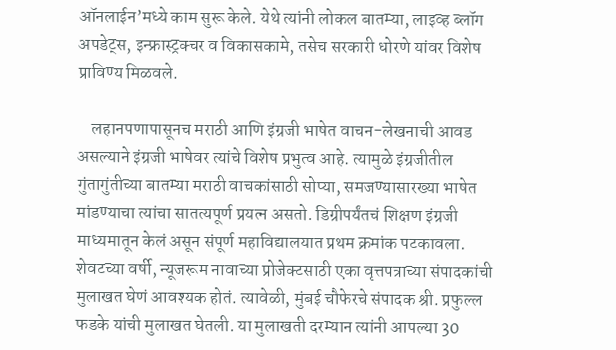ऑनलाईन’मध्ये काम सुरू केले. येथे त्यांनी लोकल बातम्या, लाइव्ह ब्लॉग अपडेट्स, इन्फ्रास्ट्रक्चर व विकासकामे, तसेच सरकारी धोरणे यांवर विशेष प्राविण्य मिळवले.

    लहानपणापासूनच मराठी आणि इंग्रजी भाषेत वाचन-लेखनाची आवड असल्याने इंग्रजी भाषेवर त्यांचे विशेष प्रभुत्व आहे. त्यामुळे इंग्रजीतील गुंतागुंतीच्या बातम्या मराठी वाचकांसाठी सोप्या, समजण्यासारख्या भाषेत मांडण्याचा त्यांचा सातत्यपूर्ण प्रयत्न असतो. डिग्रीपर्यंतचं शिक्षण इंग्रजी माध्यमातून केलं असून संपूर्ण महाविद्यालयात प्रथम क्रमांक पटकावला. शेवटच्या वर्षी, न्यूजरूम नावाच्या प्रोजेक्टसाठी एका वृत्तपत्राच्या संपादकांची मुलाखत घेणं आवश्यक होतं. त्यावेळी, मुंबई चौफेरचे संपादक श्री. प्रफुल्ल फडके यांची मुलाखत घेतली. या मुलाखती दरम्यान त्यांनी आपल्या 30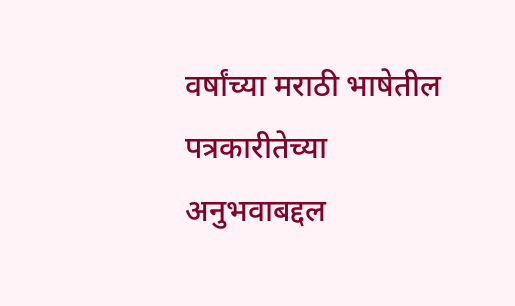वर्षांच्या मराठी भाषेतील पत्रकारीतेच्या अनुभवाबद्दल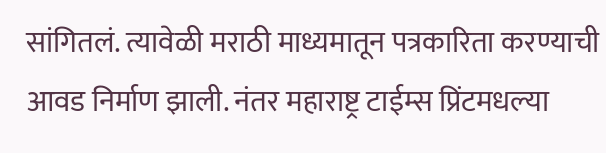सांगितलं. त्यावेळी मराठी माध्यमातून पत्रकारिता करण्याची आवड निर्माण झाली. नंतर महाराष्ट्र टाईम्स प्रिंटमधल्या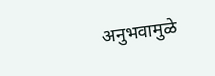अनुभवामुळे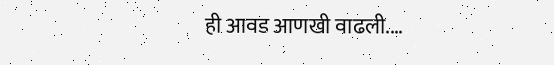ही आवड आणखी वाढली.…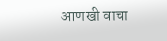आणखी वाचा